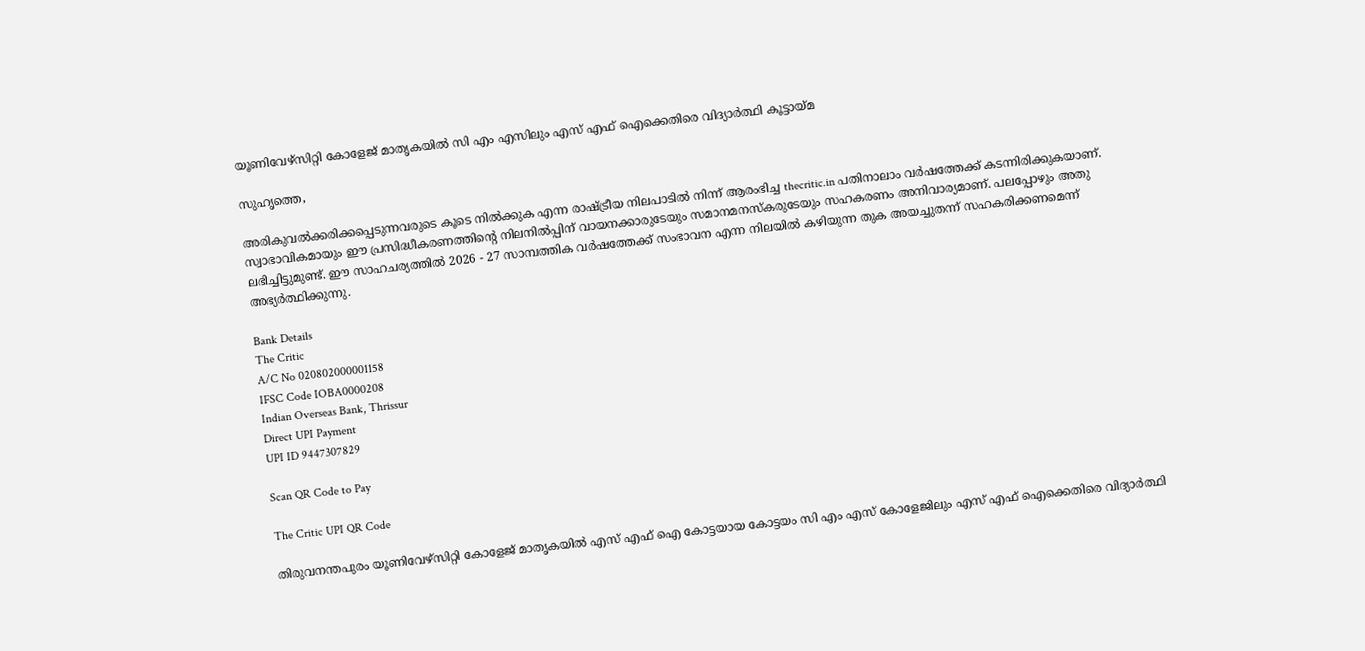യൂണിവേഴ്‌സിറ്റി കോളേജ് മാതൃകയില്‍ സി എം എസിലും എസ് എഫ് ഐക്കെതിരെ വിദ്യാര്‍ത്ഥി കൂട്ടായ്മ

സുഹൃത്തെ,

അരികുവല്‍ക്കരിക്കപ്പെടുന്നവരുടെ കൂടെ നില്‍ക്കുക എന്ന രാഷ്ട്രീയ നിലപാടില്‍ നിന്ന് ആരംഭിച്ച thecritic.in പതിനാലാം വര്‍ഷത്തേക്ക് കടന്നിരിക്കുകയാണ്. സ്വാഭാവികമായും ഈ പ്രസിദ്ധീകരണത്തിന്റെ നിലനില്‍പ്പിന് വായനക്കാരുടേയും സമാനമനസ്‌കരുടേയും സഹകരണം അനിവാര്യമാണ്. പലപ്പോഴും അതു ലഭിച്ചിട്ടുമുണ്ട്. ഈ സാഹചര്യത്തില്‍ 2026 - 27 സാമ്പത്തിക വര്‍ഷത്തേക്ക് സംഭാവന എന്ന നിലയില്‍ കഴിയുന്ന തുക അയച്ചുതന്ന് സഹകരിക്കണമെന്ന് അഭ്യര്‍ത്ഥിക്കുന്നു.

Bank Details
The Critic
A/C No 020802000001158
IFSC Code IOBA0000208
Indian Overseas Bank, Thrissur
Direct UPI Payment
UPI ID 9447307829

Scan QR Code to Pay

The Critic UPI QR Code

തിരുവനന്തപുരം യൂണിവേഴ്‌സിറ്റി കോളേജ് മാതൃകയില്‍ എസ് എഫ് ഐ കോട്ടയായ കോട്ടയം സി എം എസ് കോളേജിലും എസ് എഫ് ഐക്കെതിരെ വിദ്യാര്‍ത്ഥി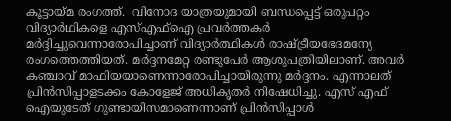കൂട്ടായ്മ രംഗത്ത്.  വിനോദ യാത്രയുമായി ബന്ധപ്പെട്ട് ഒരുപറ്റം വിദ്യാര്‍ഥികളെ എസ്എഫ്‌ഐ പ്രവര്‍ത്തകര്‍ മര്‍ദ്ദിച്ചുവെന്നാരോപിച്ചാണ് വിദ്യാര്‍ത്ഥികള്‍ രാഷ്ട്രീയഭേദമന്യേ രംഗത്തെത്തിയത്. മര്‍ദ്ദനമേറ്റ രണ്ടുപേര്‍ ആശുപത്രിയിലാണ്. അവര്‍ കഞ്ചാവ് മാഫിയയാണെന്നാരോപിച്ചായിരുന്നു മര്‍ദ്ദനം. എന്നാലത് പ്രിന്‍സിപ്പാളടക്കം കോളേജ് അധികൃതര്‍ നിഷേധിച്ചു. എസ് എഫ് ഐയുടേത് ഗുണ്ടായിസമാണെന്നാണ് പ്രിന്‍സിപ്പാള്‍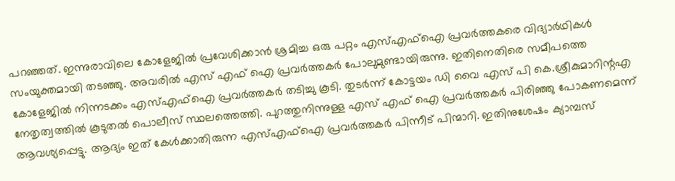പറഞ്ഞത്. ഇന്നുരാവിലെ കോളേജില്‍ പ്രവേശിക്കാന്‍ ശ്രമിച്ച ഒരു പറ്റം എസ്എഫ്‌ഐ പ്രവര്‍ത്തകരെ വിദ്യാര്‍ഥികള്‍ സംയുക്തമായി തടഞ്ഞു. അവരില്‍ എസ് എഫ് ഐ പ്രവര്‍ത്തകര്‍ പോലുമുണ്ടായിരുന്നു. ഇതിനെതിരെ സമീപത്തെ കോളേജില്‍ നിന്നടക്കം എസ്എഫ്‌ഐ പ്രവര്‍ത്തകര്‍ തടിച്ചു കൂടി. തുടര്‍ന്ന് കോട്ടയം ഡി വൈ എസ് പി കെ.ശ്രീകുമാറിന്റഎ നേതൃത്വത്തില്‍ കൂടുതല്‍ പൊലീസ് സ്ഥലത്തെത്തി. പുറത്തുനിന്നുള്ള എസ് എഫ് ഐ പ്രവര്‍ത്തകര്‍ പിരിഞ്ഞു പോകണമെന്ന് ആവശ്യപ്പെട്ടു. ആദ്യം ഇത് കേള്‍ക്കാതിരുന്ന എസ്എഫ്‌ഐ പ്രവര്‍ത്തകര്‍ പിന്നീട് പിന്മാറി. ഇതിനുശേഷം ക്യാമ്പസ്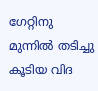ഗേറ്റിനു മുന്നില്‍ തടിച്ചു കൂടിയ വിദ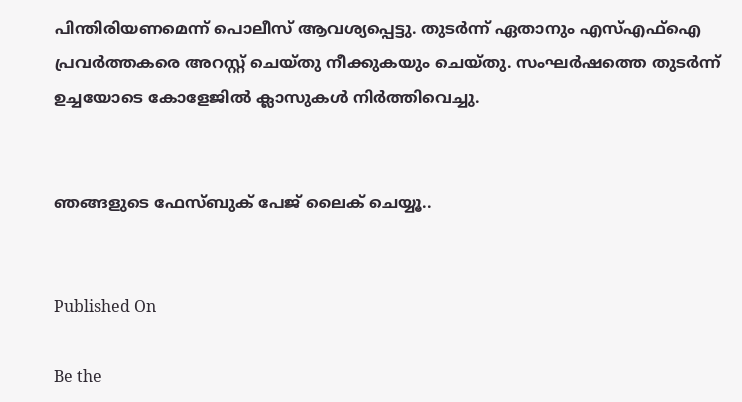പിന്തിരിയണമെന്ന് പൊലീസ് ആവശ്യപ്പെട്ടു. തുടര്‍ന്ന് ഏതാനും എസ്എഫ്‌ഐ പ്രവര്‍ത്തകരെ അറസ്റ്റ് ചെയ്തു നീക്കുകയും ചെയ്തു. സംഘര്‍ഷത്തെ തുടര്‍ന്ന് ഉച്ചയോടെ കോളേജില്‍ ക്ലാസുകള്‍ നിര്‍ത്തിവെച്ചു.


ഞങ്ങളുടെ ഫേസ്ബുക് പേജ് ലൈക് ചെയ്യൂ..


Published On

Be the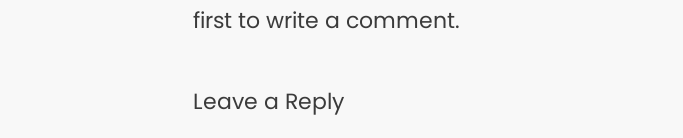first to write a comment.

Leave a Reply